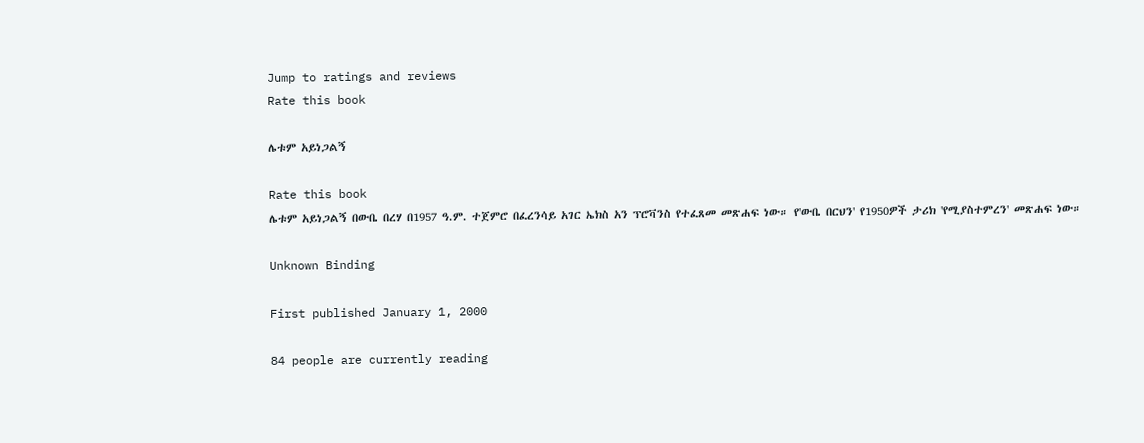Jump to ratings and reviews
Rate this book

ሌቱም አይነጋልኝ

Rate this book
ሌቱም አይነጋልኝ በውቤ በረሃ በ1957 ዓ.ም. ተጀምሮ በፈረንሳይ አገር ኤክስ አን ፕሮቫንስ የተፈጸመ መጽሐፍ ነው። የ'ውቤ በርህን' የ1950ዎች ታሪክ 'የሚያስተምረን' መጽሐፍ ነው።

Unknown Binding

First published January 1, 2000

84 people are currently reading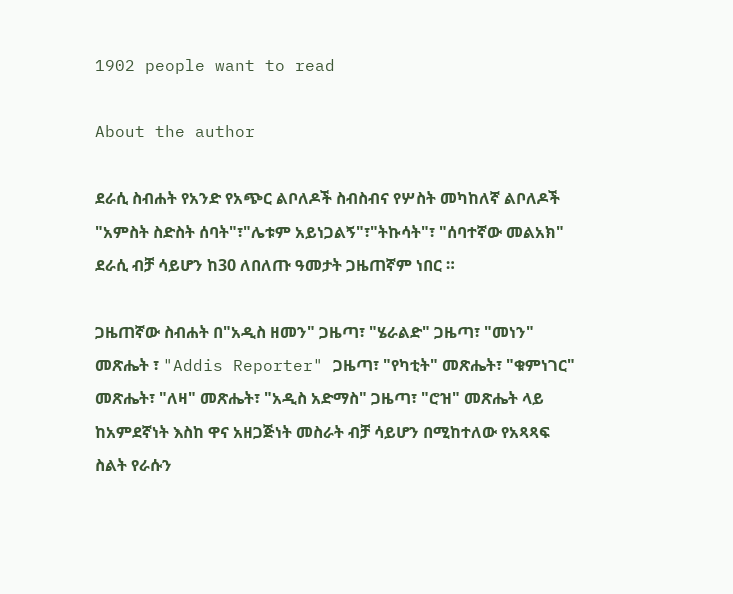1902 people want to read

About the author

ደራሲ ስብሐት የአንድ የአጭር ልቦለዶች ስብስብና የሦስት መካከለኛ ልቦለዶች "አምስት ስድስት ሰባት"፣"ሌቱም አይነጋልኝ"፣"ትኩሳት"፣ "ሰባተኛው መልአክ" ደራሲ ብቻ ሳይሆን ከ30 ለበለጡ ዓመታት ጋዜጠኛም ነበር ።

ጋዜጠኛው ስብሐት በ"አዲስ ዘመን" ጋዜጣ፣ "ሄራልድ" ጋዜጣ፣ "መነን" መጽሔት ፣ "Addis Reporter" ጋዜጣ፣ "የካቲት" መጽሔት፣ "ቁምነገር" መጽሔት፣ "ለዛ" መጽሔት፣ "አዲስ አድማስ" ጋዜጣ፣ "ሮዝ" መጽሔት ላይ ከአምደኛነት እስከ ዋና አዘጋጅነት መስራት ብቻ ሳይሆን በሚከተለው የአጻጻፍ ስልት የራሱን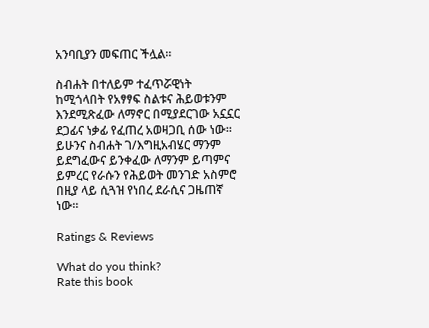አንባቢያን መፍጠር ችሏል።

ስብሐት በተለይም ተፈጥሯዊነት ከሚጎላበት የአፃፃፍ ስልቱና ሕይወቱንም እንደሚጽፈው ለማኖር በሚያደርገው አኗኗር ደጋፊና ነቃፊ የፈጠረ አወዛጋቢ ሰው ነው። ይሁንና ስብሐት ገ/እግዚአብሄር ማንም ይደግፈውና ይንቀፈው ለማንም ይጣምና ይምረር የራሱን የሕይወት መንገድ አስምሮ በዚያ ላይ ሲጓዝ የነበረ ደራሲና ጋዜጠኛ ነው።

Ratings & Reviews

What do you think?
Rate this book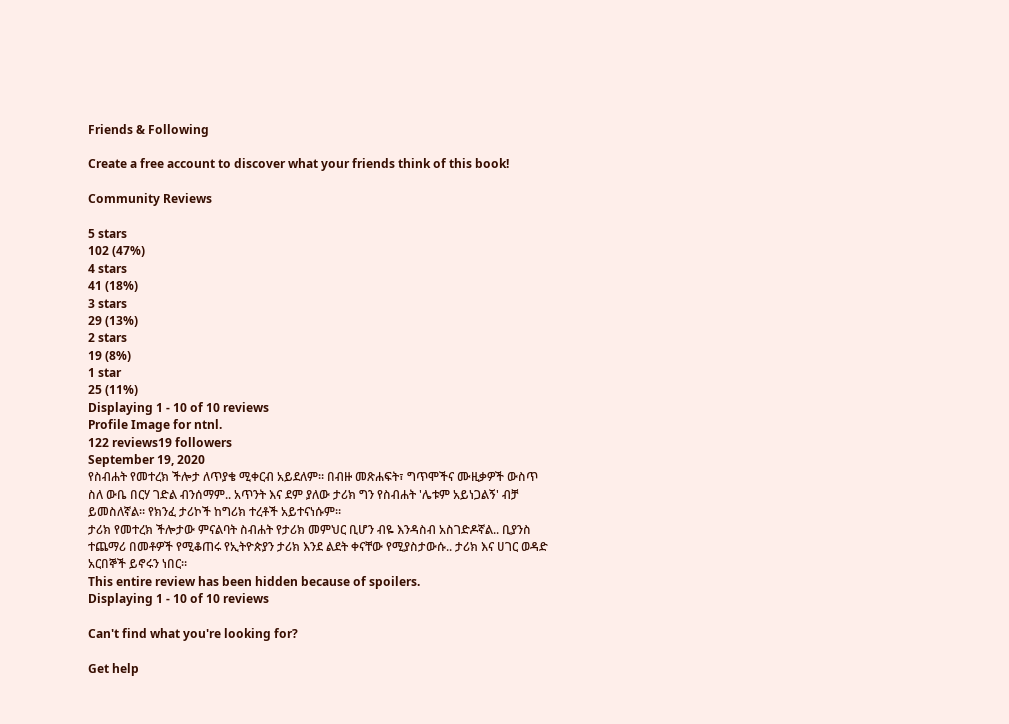Friends & Following

Create a free account to discover what your friends think of this book!

Community Reviews

5 stars
102 (47%)
4 stars
41 (18%)
3 stars
29 (13%)
2 stars
19 (8%)
1 star
25 (11%)
Displaying 1 - 10 of 10 reviews
Profile Image for ntnl.
122 reviews19 followers
September 19, 2020
የስብሐት የመተረክ ችሎታ ለጥያቄ ሚቀርብ አይደለም። በብዙ መጽሐፍት፣ ግጥሞችና ሙዚቃዎች ውስጥ ስለ ውቤ በርሃ ገድል ብንሰማም.. አጥንት እና ደም ያለው ታሪክ ግን የስብሐት 'ሌቱም አይነጋልኝ' ብቻ ይመስለኛል። የክንፈ ታሪኮች ከግሪክ ተረቶች አይተናነሱም።
ታሪክ የመተረክ ችሎታው ምናልባት ስብሐት የታሪክ መምህር ቢሆን ብዬ እንዳስብ አስገድዶኛል.. ቢያንስ ተጨማሪ በመቶዎች የሚቆጠሩ የኢትዮጵያን ታሪክ እንደ ልደት ቀናቸው የሚያስታውሱ.. ታሪክ እና ሀገር ወዳድ አርበኞች ይኖሩን ነበር።
This entire review has been hidden because of spoilers.
Displaying 1 - 10 of 10 reviews

Can't find what you're looking for?

Get help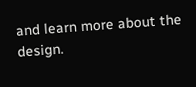and learn more about the design.